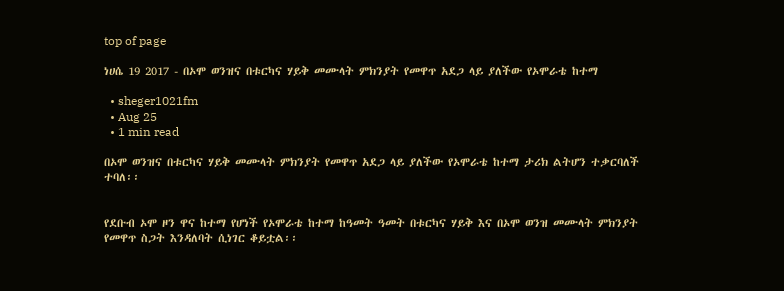top of page

ነሀሴ 19 2017 - በኦሞ ወንዝና በቱርካና ሃይቅ መሙላት ምክንያት የመዋጥ አደጋ ላይ ያለችው የኦሞራቴ ከተማ

  • sheger1021fm
  • Aug 25
  • 1 min read

በኦሞ ወንዝና በቱርካና ሃይቅ መሙላት ምክንያት የመዋጥ አደጋ ላይ ያለችው የኦሞራቴ ከተማ ታሪክ ልትሆን ተቃርባለች ተባለ፡፡


የደቡብ ኦሞ ዞን ዋና ከተማ የሆነች የኦሞራቴ ከተማ ከዓመት ዓመት በቱርካና ሃይቅ እና በኦሞ ወንዝ መሙላት ምክንያት የመዋጥ ስጋት እንዳለባት ሲነገር ቆይቷል፡፡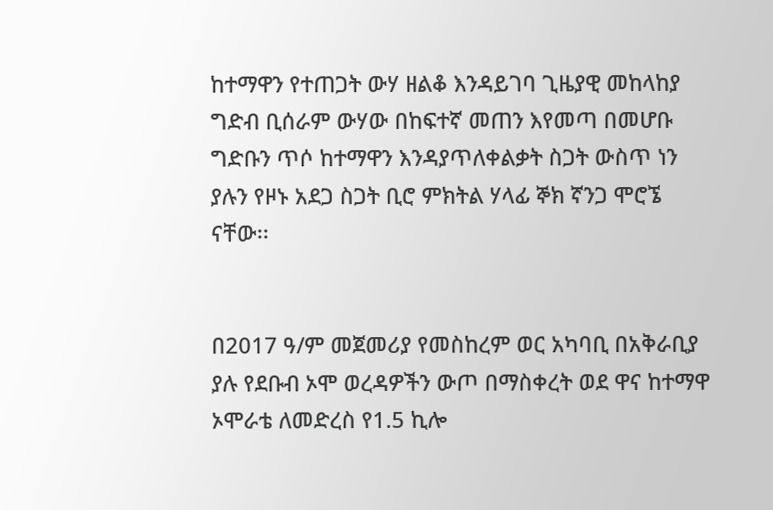ከተማዋን የተጠጋት ውሃ ዘልቆ እንዳይገባ ጊዜያዊ መከላከያ ግድብ ቢሰራም ውሃው በከፍተኛ መጠን እየመጣ በመሆቡ ግድቡን ጥሶ ከተማዋን እንዳያጥለቀልቃት ስጋት ውስጥ ነን ያሉን የዞኑ አደጋ ስጋት ቢሮ ምክትል ሃላፊ ኞክ ኛንጋ ሞሮኜ ናቸው፡፡


በ2017 ዓ/ም መጀመሪያ የመስከረም ወር አካባቢ በአቅራቢያ ያሉ የደቡብ ኦሞ ወረዳዎችን ውጦ በማስቀረት ወደ ዋና ከተማዋ ኦሞራቴ ለመድረስ የ1.5 ኪሎ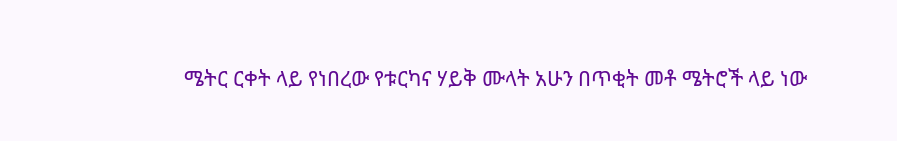ሜትር ርቀት ላይ የነበረው የቱርካና ሃይቅ ሙላት አሁን በጥቂት መቶ ሜትሮች ላይ ነው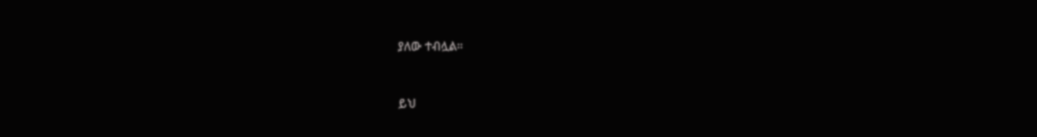ያለው ተብሏል፡፡


ይህ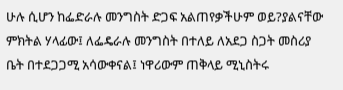ሁሉ ሲሆን ከፌድራሉ መንግስት ድጋፍ አልጠየቃችሁም ወይ?ያልናቸው ምክትል ሃላፊው፤ ለፌዴራሉ መንግስት በተለይ ለአደጋ ስጋት መስሪያ ቤት በተደጋጋሚ አሳውቀናል፤ ነዋሪውም ጠቅላይ ሚኒስትሩ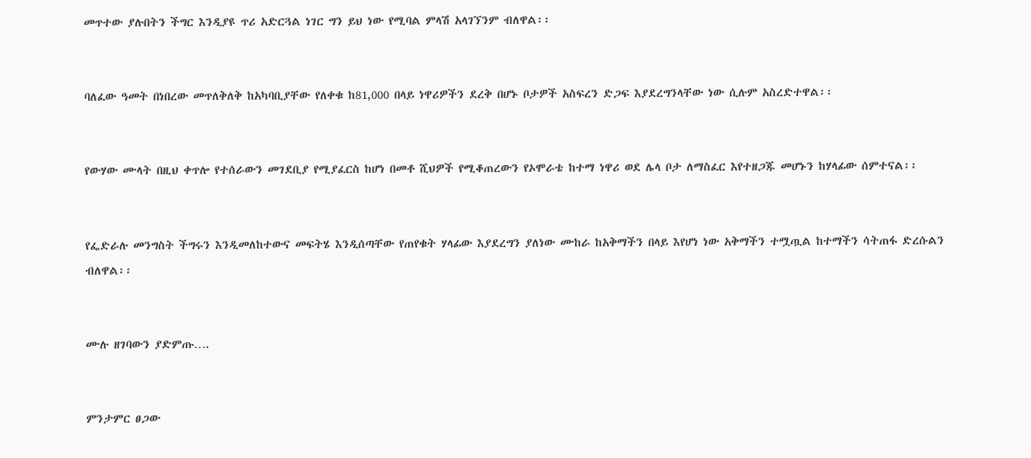መጥተው ያሉበትን ችግር እንዲያዩ ጥሪ አድርጓል ነገር ግን ይህ ነው የሚባል ምላሽ አላገኘንም ብለዋል፡፡


ባለፈው ዓመት በነበረው መጥለቅለቅ ከአካባቢያቸው የለቀቁ ከ81,000 በላይ ነዋሪዎችን ደረቅ በሆኑ ቦታዎች አስፍረን ድጋፍ እያደረግንላቸው ነው ሲሉም አስረድተዋል፡፡


የውሃው ሙላት በዚህ ቀጥሎ የተሰራውን መገደቢያ የሚያፈርስ ከሆነ በመቶ ሺህዎች የሚቆጠረውን የኦሞራቴ ከተማ ነዋሪ ወደ ሌላ ቦታ ለማስፈር እየተዘጋጁ መሆኑን ከሃላፊው ሰምተናል፡፡


የፌድራሉ መንግስት ችግሩን እንዲመለከተውና መፍትሄ እንዲሰጣቸው የጠየቁት ሃላፊው እያደረግን ያለነው ሙከራ ከአቅማችን በላይ እየሆነ ነው አቅማችን ተሟጧል ከተማችን ሳትጠፋ ድረሱልን ብለዋል፡፡


ሙሉ ዘገባውን ያድምጡ….


ምንታምር ፀጋው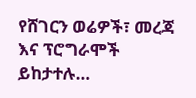የሸገርን ወሬዎች፣ መረጃ እና ፕሮግራሞች ይከታተሉ…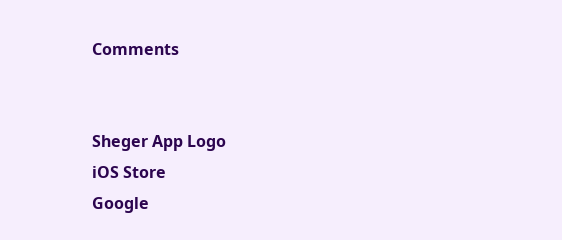Comments


Sheger App Logo
iOS Store
Google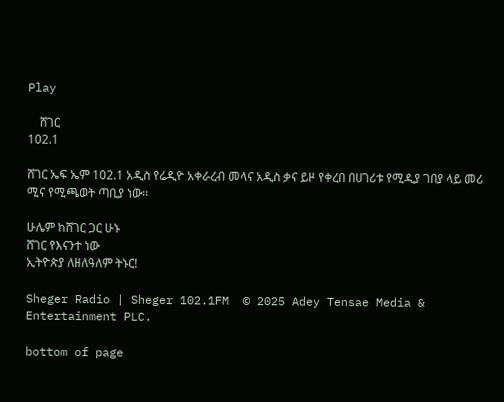Play

    ሸገር
102.1

ሸገር ኤፍ ኤም 102.1 አዲስ የሬዲዮ አቀራረብ መላና አዲስ ቃና ይዞ የቀረበ በሀገሪቱ የሚዲያ ገበያ ላይ መሪ ሚና የሚጫወት ጣቢያ ነው፡፡

ሁሌም ከሸገር ጋር ሁኑ
ሸገር የእናንተ ነው
ኢትዮጵያ ለዘለዓለም ትኑር!

Sheger Radio | Sheger 102.1FM  © 2025 Adey Tensae Media & Entertainment PLC.

bottom of page